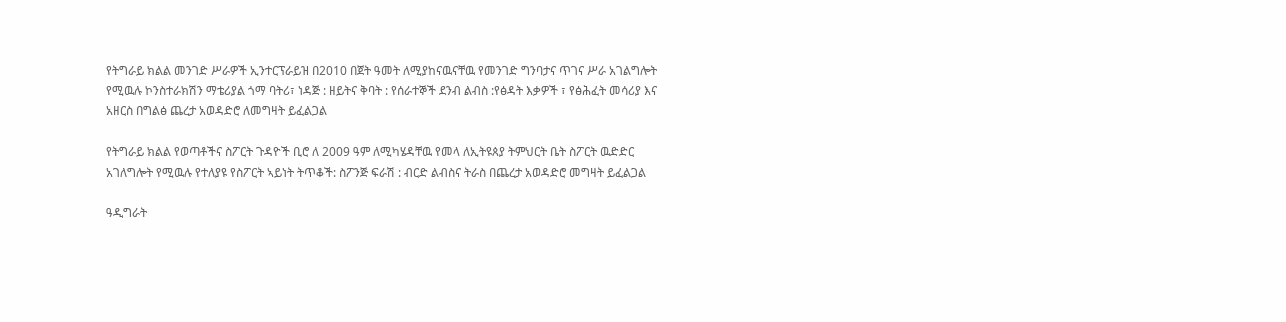የትግራይ ክልል መንገድ ሥራዎች ኢንተርፕራይዝ በ2010 በጀት ዓመት ለሚያከናዉናቸዉ የመንገድ ግንባታና ጥገና ሥራ አገልግሎት የሚዉሉ ኮንስተራክሽን ማቴሪያል ጎማ ባትሪ፣ ነዳጅ : ዘይትና ቅባት : የሰራተኞች ደንብ ልብስ :የፅዳት እቃዎች ፣ የፅሕፈት መሳሪያ እና አዘርስ በግልፅ ጨረታ አወዳድሮ ለመግዛት ይፈልጋል

የትግራይ ክልል የወጣቶችና ስፖርት ጉዳዮች ቢሮ ለ 2009 ዓም ለሚካሄዳቸዉ የመላ ለኢትዩጰያ ትምህርት ቤት ስፖርት ዉድድር አገለግሎት የሚዉሉ የተለያዩ የስፖርት ኣይነት ትጥቆች: ስፖንጅ ፍራሽ : ብርድ ልብስና ትራስ በጨረታ አወዳድሮ መግዛት ይፈልጋል

ዓዲግራት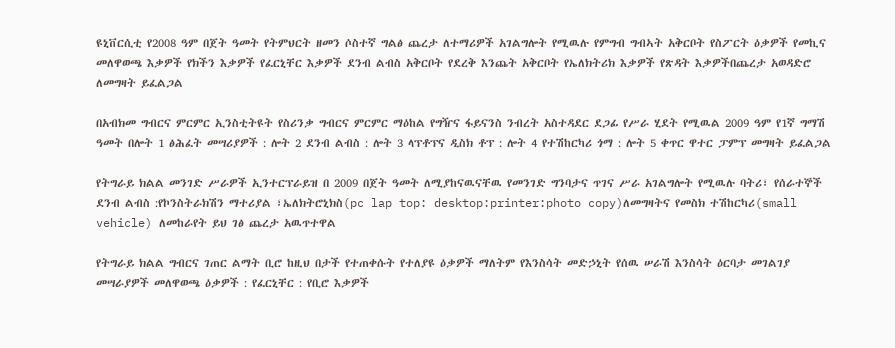ዩኒቨርሲቲ የ2008 ዓም በጀት ዓመት የትምህርት ዘመን ሶስተኛ ግልፅ ጨረታ ለተማሪዎች አገልግሎት የሚዉሉ የምግብ ግብኣት አቅርቦት የስፖርት ዕቃዎች የመኪና መለዋወጫ እቃዎች የክችን እቃዎች የፈርኒቸር እቃዎች ደንብ ልብስ አቅርቦት የደረቅ እንጨት አቅርቦት የኤለክትሪክ እቃዎች የጽዳት እቃዎችበጨረታ አወዳድሮ ለመግዛት ይፈልጋል

በአብክመ ግብርና ምርምር ኢንስቲትዩት የስሪንቃ ግብርና ምርምር ማዕከል የግዥና ፋይናንስ ንብረት አስተዳደር ደጋፊ የሥራ ሂደት የሚዉል 2009 ዓም የ1ኛ ግማሽ ዓመት በሎት 1 ፅሕፈት መሣሪያዎች : ሎት 2 ደንብ ልብስ : ሎት 3 ላፕቶፕና ዲስክ ቶፕ : ሎት 4 የተሽከርካሪ ጎማ : ሎት 5 ቀጥር ዋተር ፓምፕ መግዛት ይፈልጋል

የትግራይ ክልል መንገድ ሥራዎች ኢንተርፕራይዝ በ 2009 በጀት ዓመት ለሚያከናዉናቸዉ የመንገድ ግንባታና ጥገና ሥራ አገልግሎት የሚዉሉ ባትሪ፣ የሰራተኞች ደንብ ልብስ :የኮንስትራክሽን ማተሪያል ፣ኤለክትሮኒክስ(pc lap top: desktop:printer:photo copy)ለመግዛትና የመስክ ተሽከርካሪ(small vehicle) ለመከራየት ይህ ገፅ ጨረታ አዉጥተዋል

የትግራይ ክልል ግብርና ገጠር ልማት ቢሮ ከዚህ በታች የተጠቀሱት የተለያዩ ዕቃዎች ማለትም የእንስሳት መድኃኒት የሰዉ ሠራሽ እንስሳት ዕርባታ መገልገያ መሣራያዎች መለዋወጫ ዕቃዎች : የፈርኒቸር : የቢሮ እቃዎች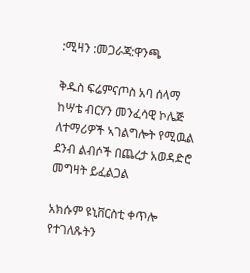:ሚዛን :መጋራጃ:ዋንጫ

ቅዱስ ፍሬምናጦስ አባ ሰላማ ከሣቴ ብርሃን መንፈሳዊ ኮሌጅ ለተማሪዎች ኣገልግሎት የሚዉል ደንብ ልብሶች በጨረታ አወዳድሮ መግዛት ይፈልጋል

አክሱም ዩኒቨርስቲ ቀጥሎ የተገለጹትን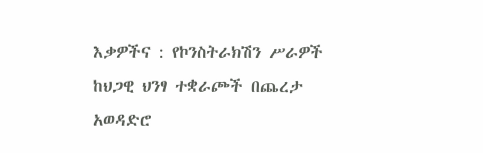እቃዎችና : የኮንስትራክሽን ሥራዎች ከህጋዊ ህንፃ ተቋራጮች በጨረታ አወዳድሮ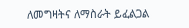ለመግዛትና ለማስራት ይፈልጋል